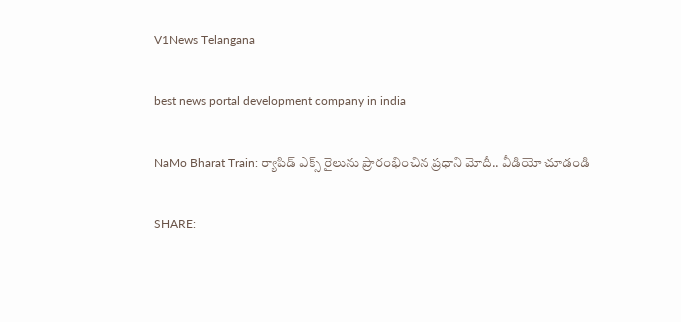V1News Telangana

best news portal development company in india

NaMo Bharat Train: ర్యాపిడ్ ఎక్స్ రైలును ప్రారంభించిన ప్రధాని మోదీ.. వీడియో చూడండి

SHARE: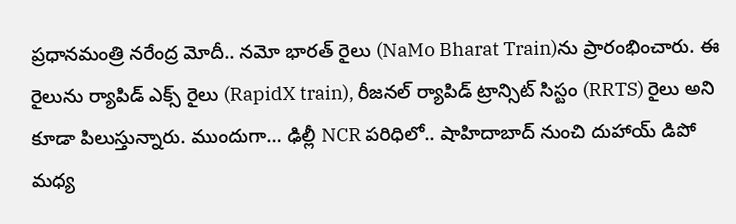ప్రధానమంత్రి నరేంద్ర మోదీ.. నమో భారత్ రైలు (NaMo Bharat Train)ను ప్రారంభించారు. ఈ రైలును ర్యాపిడ్ ఎక్స్ రైలు (RapidX train), రీజనల్ ర్యాపిడ్ ట్రాన్సిట్ సిస్టం (RRTS) రైలు అని కూడా పిలుస్తున్నారు. ముందుగా… ఢిల్లీ NCR పరిధిలో.. షాహిదాబాద్ నుంచి దుహాయ్ డిపో మధ్య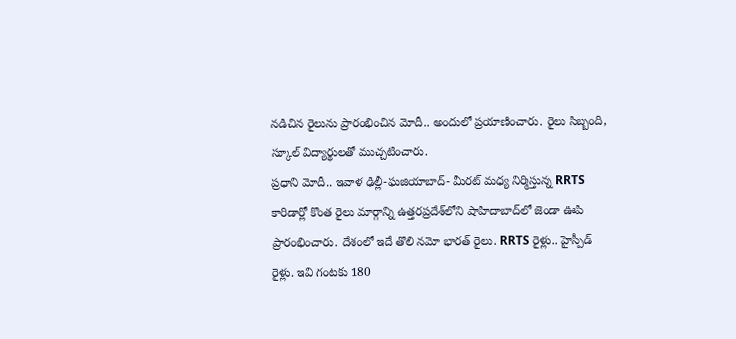నడిచిన రైలును ప్రారంభించిన మోదీ.. అందులో ప్రయాణించారు. రైలు సిబ్బంది, స్కూల్ విద్యార్థులతో ముచ్చటించారు.
ప్రధాని మోదీ.. ఇవాళ ఢిల్లీ-ఘజియాబాద్- మీరట్ మధ్య నిర్మిస్తున్న RRTS కారిడార్లో కొంత రైలు మార్గాన్ని ఉత్తరప్రదేశ్‌లోని షాహిదాబాద్‌లో జెండా ఊపి ప్రారంభించారు. దేశంలో ఇదే తొలి నమో భారత్ రైలు. RRTS రైళ్లు.. హైస్పీడ్ రైళ్లు. ఇవి గంటకు 180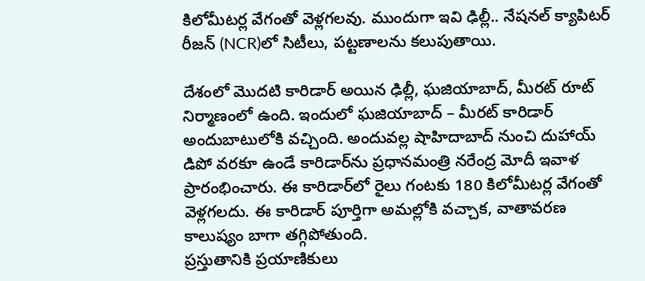కిలోమీటర్ల వేగంతో వెళ్లగలవు. ముందుగా ఇవి ఢిల్లీ.. నేషనల్ క్యాపిటర్ రీజన్ (NCR)లో సిటీలు, పట్టణాలను కలుపుతాయి.

దేశంలో మొదటి కారిడార్ అయిన ఢిల్లీ, ఘజియాబాద్, మీరట్ రూట్ నిర్మాణంలో ఉంది. ఇందులో ఘజియాబాద్ – మీరట్ కారిడార్ అందుబాటులోకి వచ్చింది. అందువల్ల షాహిదాబాద్ నుంచి దుహాయ్ డిపో వరకూ ఉండే కారిడార్‌ను ప్రధానమంత్రి నరేంద్ర మోదీ ఇవాళ ప్రారంభించారు. ఈ కారిడార్‌లో రైలు గంటకు 180 కిలోమీటర్ల వేగంతో వెళ్లగలదు. ఈ కారిడార్ పూర్తిగా అమల్లోకి వచ్చాక, వాతావరణ కాలుష్యం బాగా తగ్గిపోతుంది.
ప్రస్తుతానికి ప్రయాణికులు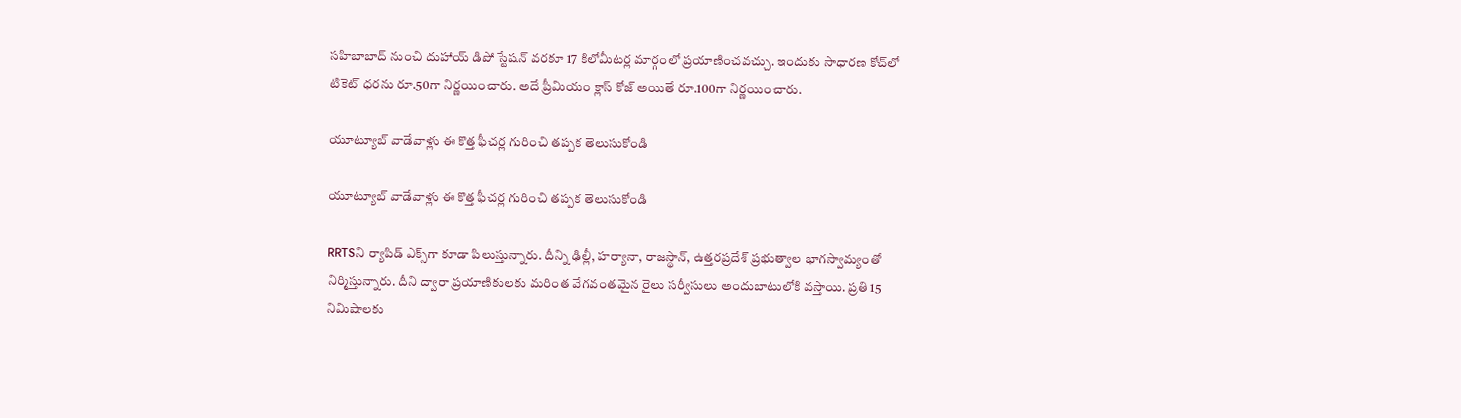సహిబాబాద్ నుంచి దుహాయ్ డిపో స్టేషన్ వరకూ 17 కిలోమీటర్ల మార్గంలో ప్రయాణించవచ్చు. ఇందుకు సాధారణ కోచ్‌లో టికెట్ ధరను రూ.50గా నిర్ణయించారు. అదే ప్రీమియం క్లాస్ కోజ్ అయితే రూ.100గా నిర్ణయించారు.

యూట్యూబ్ వాడేవాళ్లు ఈ కొత్త ఫీచర్ల గురించి తప్పక తెలుసుకోండి

యూట్యూబ్ వాడేవాళ్లు ఈ కొత్త ఫీచర్ల గురించి తప్పక తెలుసుకోండి

RRTSని ర్యాపిడ్ ఎక్స్‌గా కూడా పిలుస్తున్నారు. దీన్ని ఢిల్లీ, హర్యానా, రాజస్థాన్, ఉత్తరప్రదేశ్ ప్రభుత్వాల భాగస్వామ్యంతో నిర్మిస్తున్నారు. దీని ద్వారా ప్రయాణికులకు మరింత వేగవంతమైన రైలు సర్వీసులు అందుబాటులోకి వస్తాయి. ప్రతి 15 నిమిషాలకు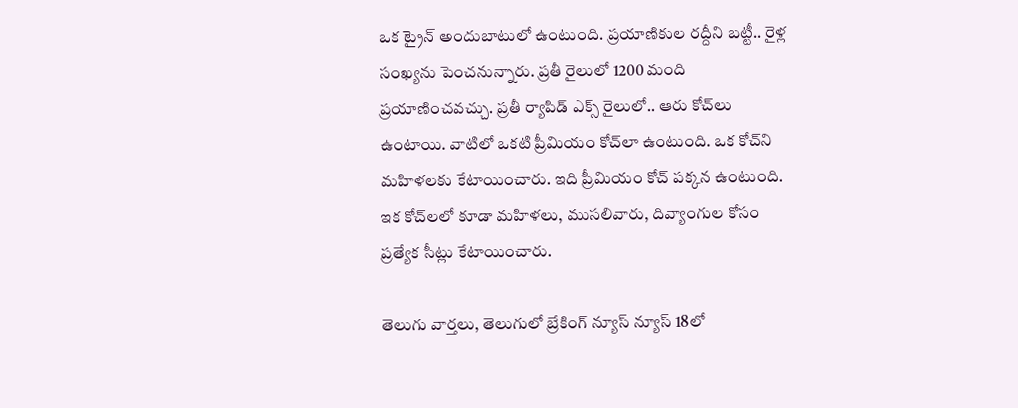ఒక ట్రైన్ అందుబాటులో ఉంటుంది. ప్రయాణికుల రద్దీని బట్టీ.. రైళ్ల సంఖ్యను పెంచనున్నారు. ప్రతీ రైలులో 1200 మంది ప్రయాణించవచ్చు. ప్రతీ ర్యాపిడ్ ఎక్స్ రైలులో.. ఆరు కోచ్‌లు ఉంటాయి. వాటిలో ఒకటి ప్రీమియం కోచ్‌లా ఉంటుంది. ఒక కోచ్‌ని మహిళలకు కేటాయించారు. ఇది ప్రీమియం కోచ్‌ పక్కన ఉంటుంది. ఇక కోచ్‌లలో కూడా మహిళలు, ముసలివారు, దివ్యాంగుల కోసం ప్రత్యేక సీట్లు కేటాయించారు.

తెలుగు వార్తలు, తెలుగులో బ్రేకింగ్ న్యూస్ న్యూస్ 18లో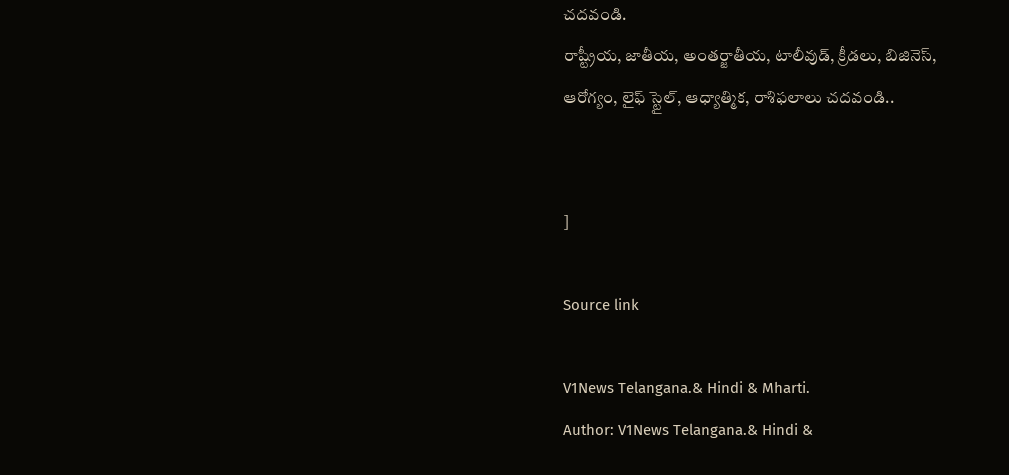చదవండి.
రాష్ట్రీయ, జాతీయ, అంతర్జాతీయ, టాలీవుడ్, క్రీడలు, బిజినెస్, ఆరోగ్యం, లైఫ్ స్టైల్, ఆధ్యాత్మిక, రాశిఫలాలు చదవండి..


]

Source link

V1News Telangana.& Hindi & Mharti.
Author: V1News Telangana.& Hindi &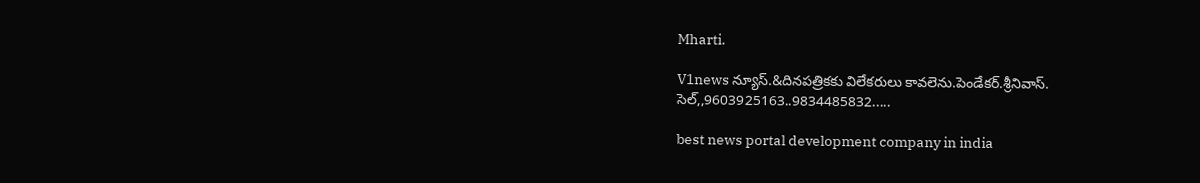Mharti.

V1news న్యూస్.&దినపత్రికకు విలేకరులు కావలెను.పెండేకర్.శ్రీనివాస్. సెల్,,9603925163..9834485832.....

best news portal development company in india